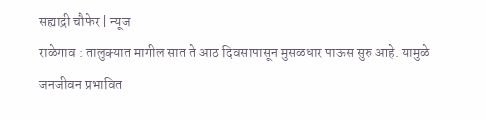सह्याद्री चौफेर | न्यूज
राळेगाव : तालुक्यात मागील सात ते आठ दिवसापासून मुसळधार पाऊस सुरु आहे. यामुळे जनजीवन प्रभावित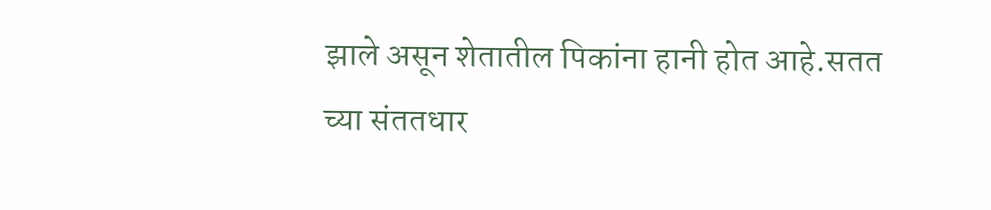झाले असून शेतातील पिकांना हानी होत आहे.सतत च्या संततधार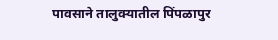पावसाने तालुक्यातील पिंपळापुर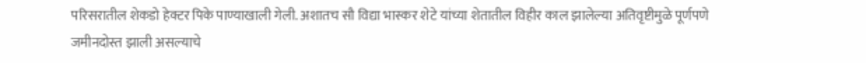परिसरातील शेकडो हेक्टर पिके पाण्याखाली गेली. अशातच सौ विद्या भास्कर शेटे यांच्या शेतातील विहीर काल झालेल्या अतिवृष्टीमुळे पूर्णपणे जमीनदोस्त झाली असल्याचे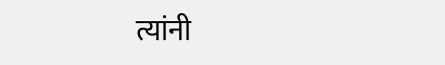त्यांनी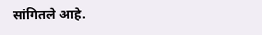सांगितले आहे.